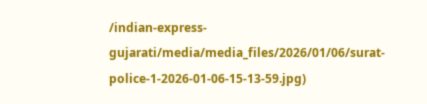/indian-express-gujarati/media/media_files/2026/01/06/surat-police-1-2026-01-06-15-13-59.jpg)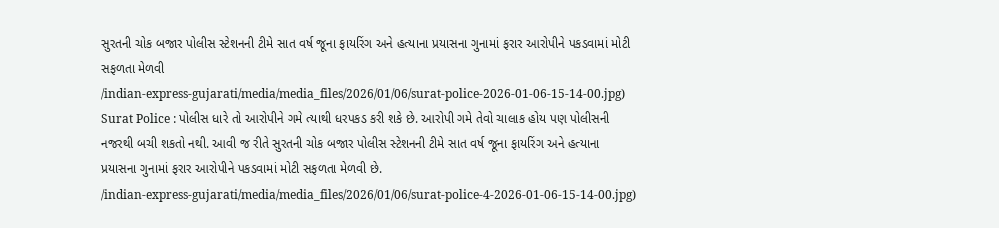સુરતની ચોક બજાર પોલીસ સ્ટેશનની ટીમે સાત વર્ષ જૂના ફાયરિંગ અને હત્યાના પ્રયાસના ગુનામાં ફરાર આરોપીને પકડવામાં મોટી સફળતા મેળવી
/indian-express-gujarati/media/media_files/2026/01/06/surat-police-2026-01-06-15-14-00.jpg)
Surat Police : પોલીસ ધારે તો આરોપીને ગમે ત્યાથી ધરપકડ કરી શકે છે. આરોપી ગમે તેવો ચાલાક હોય પણ પોલીસની નજરથી બચી શકતો નથી. આવી જ રીતે સુરતની ચોક બજાર પોલીસ સ્ટેશનની ટીમે સાત વર્ષ જૂના ફાયરિંગ અને હત્યાના પ્રયાસના ગુનામાં ફરાર આરોપીને પકડવામાં મોટી સફળતા મેળવી છે.
/indian-express-gujarati/media/media_files/2026/01/06/surat-police-4-2026-01-06-15-14-00.jpg)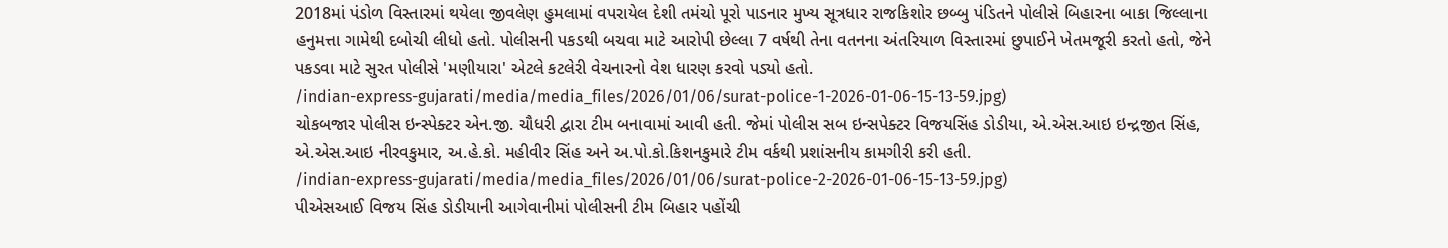2018માં પંડોળ વિસ્તારમાં થયેલા જીવલેણ હુમલામાં વપરાયેલ દેશી તમંચો પૂરો પાડનાર મુખ્ય સૂત્રધાર રાજકિશોર છબ્બુ પંડિતને પોલીસે બિહારના બાકા જિલ્લાના હનુમત્તા ગામેથી દબોચી લીધો હતો. પોલીસની પકડથી બચવા માટે આરોપી છેલ્લા 7 વર્ષથી તેના વતનના અંતરિયાળ વિસ્તારમાં છુપાઈને ખેતમજૂરી કરતો હતો, જેને પકડવા માટે સુરત પોલીસે 'મણીયારા' એટલે કટલેરી વેચનારનો વેશ ધારણ કરવો પડ્યો હતો.
/indian-express-gujarati/media/media_files/2026/01/06/surat-police-1-2026-01-06-15-13-59.jpg)
ચોકબજાર પોલીસ ઇન્સ્પેક્ટર એન.જી. ચૌધરી દ્વારા ટીમ બનાવામાં આવી હતી. જેમાં પોલીસ સબ ઇન્સપેક્ટર વિજયસિંહ ડોડીયા, એ.એસ.આઇ ઇન્દ્રજીત સિંહ, એ.એસ.આઇ નીરવકુમાર, અ.હે.કો. મહીવીર સિંહ અને અ.પો.કો.કિશનકુમારે ટીમ વર્કથી પ્રશાંસનીય કામગીરી કરી હતી.
/indian-express-gujarati/media/media_files/2026/01/06/surat-police-2-2026-01-06-15-13-59.jpg)
પીએસઆઈ વિજય સિંહ ડોડીયાની આગેવાનીમાં પોલીસની ટીમ બિહાર પહોંચી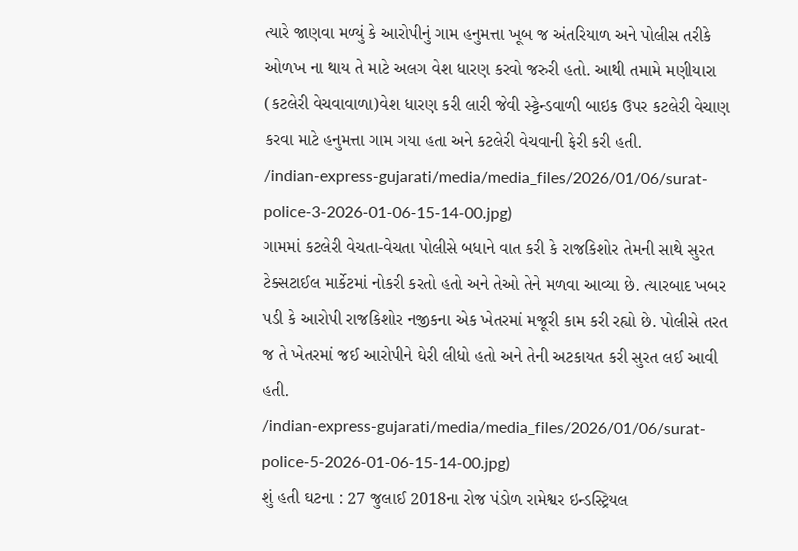ત્યારે જાણવા મળ્યું કે આરોપીનું ગામ હનુમત્તા ખૂબ જ અંતરિયાળ અને પોલીસ તરીકે ઓળખ ના થાય તે માટે અલગ વેશ ધારણ કરવો જરુરી હતો. આથી તમામે મણીયારા (કટલેરી વેચવાવાળા)વેશ ધારણ કરી લારી જેવી સ્ટ્ટેન્ડવાળી બાઇક ઉપર કટલેરી વેચાણ કરવા માટે હનુમત્તા ગામ ગયા હતા અને કટલેરી વેચવાની ફેરી કરી હતી.
/indian-express-gujarati/media/media_files/2026/01/06/surat-police-3-2026-01-06-15-14-00.jpg)
ગામમાં કટલેરી વેચતા-વેચતા પોલીસે બધાને વાત કરી કે રાજકિશોર તેમની સાથે સુરત ટેક્સટાઈલ માર્કેટમાં નોકરી કરતો હતો અને તેઓ તેને મળવા આવ્યા છે. ત્યારબાદ ખબર પડી કે આરોપી રાજકિશોર નજીકના એક ખેતરમાં મજૂરી કામ કરી રહ્યો છે. પોલીસે તરત જ તે ખેતરમાં જઈ આરોપીને ઘેરી લીધો હતો અને તેની અટકાયત કરી સુરત લઈ આવી હતી.
/indian-express-gujarati/media/media_files/2026/01/06/surat-police-5-2026-01-06-15-14-00.jpg)
શું હતી ઘટના : 27 જુલાઈ 2018ના રોજ પંડોળ રામેશ્વર ઇન્ડસ્ટ્રિયલ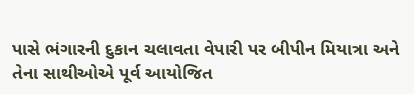પાસે ભંગારની દુકાન ચલાવતા વેપારી પર બીપીન મિયાત્રા અને તેના સાથીઓએ પૂર્વ આયોજિત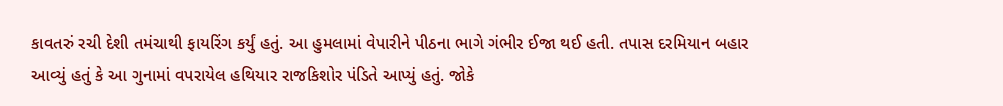કાવતરું રચી દેશી તમંચાથી ફાયરિંગ કર્યું હતું. આ હુમલામાં વેપારીને પીઠના ભાગે ગંભીર ઈજા થઈ હતી. તપાસ દરમિયાન બહાર આવ્યું હતું કે આ ગુનામાં વપરાયેલ હથિયાર રાજકિશોર પંડિતે આપ્યું હતું. જોકે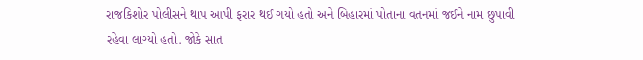રાજકિશોર પોલીસને થાપ આપી ફરાર થઈ ગયો હતો અને બિહારમાં પોતાના વતનમાં જઈને નામ છુપાવી રહેવા લાગ્યો હતો. જોકે સાત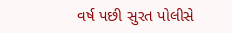વર્ષ પછી સુરત પોલીસે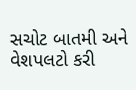સચોટ બાતમી અને વેશપલટો કરી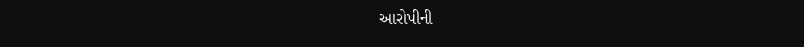આરોપીની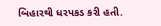બિહારથી ધરપકડ કરી હતી.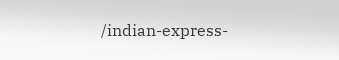/indian-express-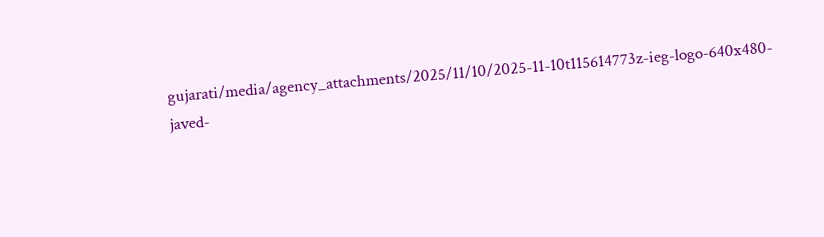gujarati/media/agency_attachments/2025/11/10/2025-11-10t115614773z-ieg-logo-640x480-javed-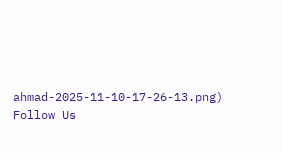ahmad-2025-11-10-17-26-13.png)
Follow Us